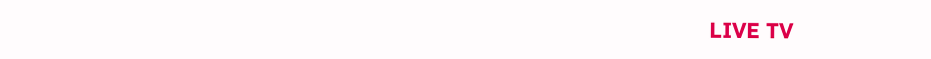LIVE TV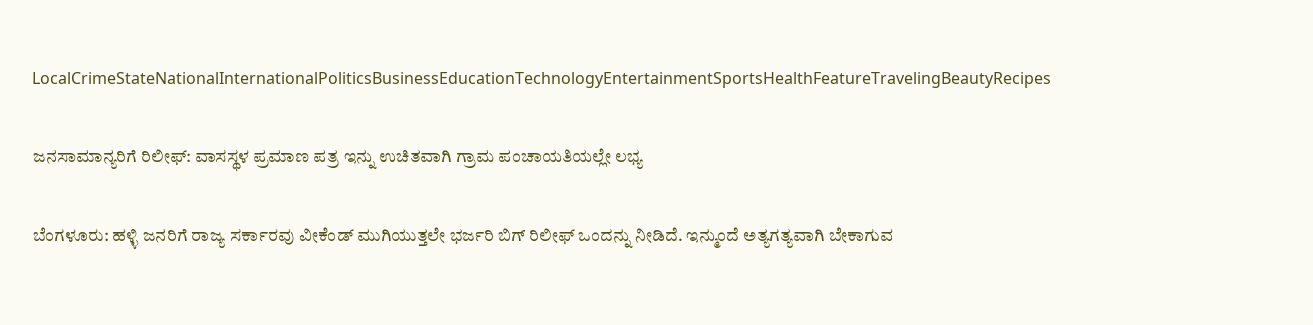LocalCrimeStateNationalInternationalPoliticsBusinessEducationTechnologyEntertainmentSportsHealthFeatureTravelingBeautyRecipes

ಜನಸಾಮಾನ್ಯರಿಗೆ ರಿಲೀಫ್: ವಾಸಸ್ಥಳ ಪ್ರಮಾಣ ಪತ್ರ ಇನ್ನು ಉಚಿತವಾಗಿ ಗ್ರಾಮ ಪಂಚಾಯತಿಯಲ್ಲೇ ಲಭ್ಯ

ಬೆಂಗಳೂರು: ಹಳ್ಳಿ ಜನರಿಗೆ ರಾಜ್ಯ ಸರ್ಕಾರವು ವೀಕೆಂಡ್ ಮುಗಿಯುತ್ತಲೇ ಭರ್ಜರಿ ಬಿಗ್ ರಿಲೀಫ್ ಒಂದನ್ನು ನೀಡಿದೆ. ಇನ್ಮುಂದೆ ಅತ್ಯಗತ್ಯವಾಗಿ ಬೇಕಾಗುವ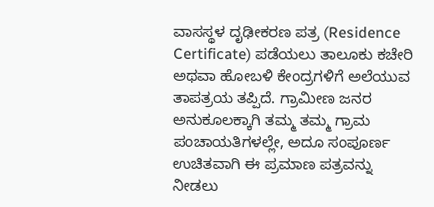ವಾಸಸ್ಥಳ ದೃಢೀಕರಣ ಪತ್ರ (Residence Certificate) ಪಡೆಯಲು ತಾಲೂಕು ಕಚೇರಿ ಅಥವಾ ಹೋಬಳಿ ಕೇಂದ್ರಗಳಿಗೆ ಅಲೆಯುವ ತಾಪತ್ರಯ ತಪ್ಪಿದೆ. ಗ್ರಾಮೀಣ ಜನರ ಅನುಕೂಲಕ್ಕಾಗಿ ತಮ್ಮ ತಮ್ಮ ಗ್ರಾಮ ಪಂಚಾಯತಿಗಳಲ್ಲೇ, ಅದೂ ಸಂಪೂರ್ಣ ಉಚಿತವಾಗಿ ಈ ಪ್ರಮಾಣ ಪತ್ರವನ್ನು ನೀಡಲು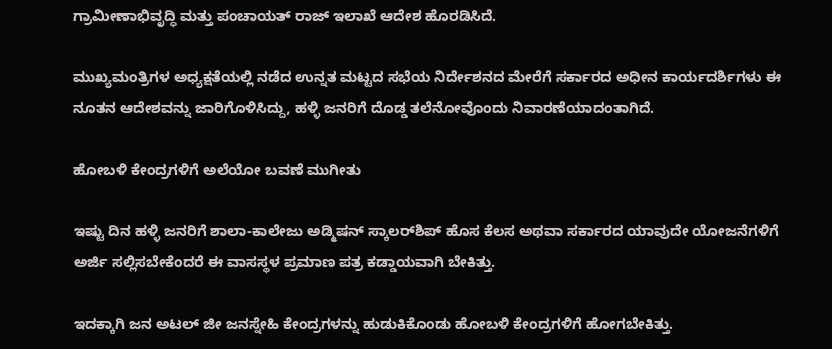ಗ್ರಾಮೀಣಾಭಿವೃದ್ಧಿ ಮತ್ತು ಪಂಚಾಯತ್ ರಾಜ್ ಇಲಾಖೆ ಆದೇಶ ಹೊರಡಿಸಿದೆ.

ಮುಖ್ಯಮಂತ್ರಿಗಳ ಅಧ್ಯಕ್ಷತೆಯಲ್ಲಿ ನಡೆದ ಉನ್ನತ ಮಟ್ಟದ ಸಭೆಯ ನಿರ್ದೇಶನದ ಮೇರೆಗೆ ಸರ್ಕಾರದ ಅಧೀನ ಕಾರ್ಯದರ್ಶಿಗಳು ಈ ನೂತನ ಆದೇಶವನ್ನು ಜಾರಿಗೊಳಿಸಿದ್ದು, ಹಳ್ಳಿ ಜನರಿಗೆ ದೊಡ್ಡ ತಲೆನೋವೊಂದು ನಿವಾರಣೆಯಾದಂತಾಗಿದೆ.

ಹೋಬಳಿ ಕೇಂದ್ರಗಳಿಗೆ ಅಲೆಯೋ ಬವಣೆ ಮುಗೀತು

ಇಷ್ಟು ದಿನ ಹಳ್ಳಿ ಜನರಿಗೆ ಶಾಲಾ-ಕಾಲೇಜು ಅಡ್ಮಿಷನ್ ಸ್ಕಾಲರ್‌ಶಿಪ್ ಹೊಸ ಕೆಲಸ ಅಥವಾ ಸರ್ಕಾರದ ಯಾವುದೇ ಯೋಜನೆಗಳಿಗೆ ಅರ್ಜಿ ಸಲ್ಲಿಸಬೇಕೆಂದರೆ ಈ ವಾಸಸ್ಥಳ ಪ್ರಮಾಣ ಪತ್ರ ಕಡ್ಡಾಯವಾಗಿ ಬೇಕಿತ್ತು.

ಇದಕ್ಕಾಗಿ ಜನ ಅಟಲ್ ಜೀ ಜನಸ್ನೇಹಿ ಕೇಂದ್ರಗಳನ್ನು ಹುಡುಕಿಕೊಂಡು ಹೋಬಳಿ ಕೇಂದ್ರಗಳಿಗೆ ಹೋಗಬೇಕಿತ್ತು.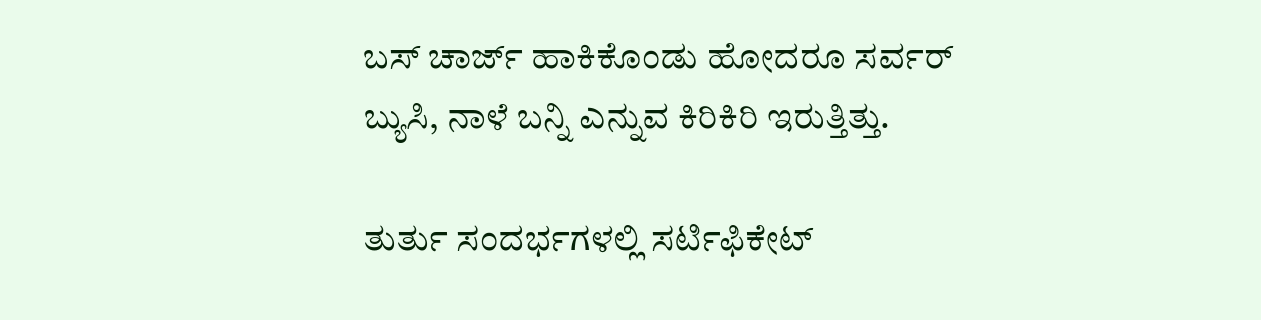ಬಸ್ ಚಾರ್ಜ್ ಹಾಕಿಕೊಂಡು ಹೋದರೂ ಸರ್ವರ್ ಬ್ಯುಸಿ, ನಾಳೆ ಬನ್ನಿ ಎನ್ನುವ ಕಿರಿಕಿರಿ ಇರುತ್ತಿತ್ತು.

ತುರ್ತು ಸಂದರ್ಭಗಳಲ್ಲಿ ಸರ್ಟಿಫಿಕೇಟ್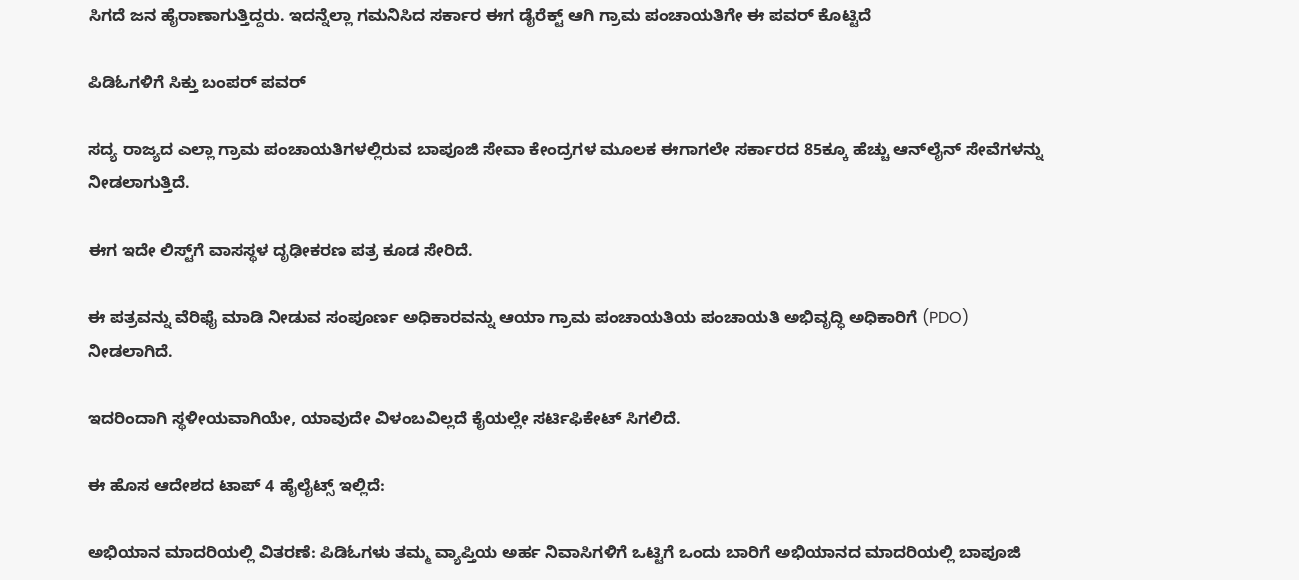ಸಿಗದೆ ಜನ ಹೈರಾಣಾಗುತ್ತಿದ್ದರು. ಇದನ್ನೆಲ್ಲಾ ಗಮನಿಸಿದ ಸರ್ಕಾರ ಈಗ ಡೈರೆಕ್ಟ್ ಆಗಿ ಗ್ರಾಮ ಪಂಚಾಯತಿಗೇ ಈ ಪವರ್ ಕೊಟ್ಟಿದೆ

ಪಿಡಿಓಗಳಿಗೆ ಸಿಕ್ತು ಬಂಪರ್ ಪವರ್

ಸದ್ಯ ರಾಜ್ಯದ ಎಲ್ಲಾ ಗ್ರಾಮ ಪಂಚಾಯತಿಗಳಲ್ಲಿರುವ ಬಾಪೂಜಿ ಸೇವಾ ಕೇಂದ್ರಗಳ ಮೂಲಕ ಈಗಾಗಲೇ ಸರ್ಕಾರದ 85ಕ್ಕೂ ಹೆಚ್ಚು ಆನ್‌ಲೈನ್ ಸೇವೆಗಳನ್ನು ನೀಡಲಾಗುತ್ತಿದೆ.

ಈಗ ಇದೇ ಲಿಸ್ಟ್‌ಗೆ ವಾಸಸ್ಥಳ ದೃಢೀಕರಣ ಪತ್ರ ಕೂಡ ಸೇರಿದೆ.

ಈ ಪತ್ರವನ್ನು ವೆರಿಫೈ ಮಾಡಿ ನೀಡುವ ಸಂಪೂರ್ಣ ಅಧಿಕಾರವನ್ನು ಆಯಾ ಗ್ರಾಮ ಪಂಚಾಯತಿಯ ಪಂಚಾಯತಿ ಅಭಿವೃದ್ಧಿ ಅಧಿಕಾರಿಗೆ (PDO) ನೀಡಲಾಗಿದೆ.

ಇದರಿಂದಾಗಿ ಸ್ಥಳೀಯವಾಗಿಯೇ, ಯಾವುದೇ ವಿಳಂಬವಿಲ್ಲದೆ ಕೈಯಲ್ಲೇ ಸರ್ಟಿಫಿಕೇಟ್ ಸಿಗಲಿದೆ.

ಈ ಹೊಸ ಆದೇಶದ ಟಾಪ್ 4 ಹೈಲೈಟ್ಸ್ ಇಲ್ಲಿದೆ:

ಅಭಿಯಾನ ಮಾದರಿಯಲ್ಲಿ ವಿತರಣೆ: ಪಿಡಿಓಗಳು ತಮ್ಮ ವ್ಯಾಪ್ತಿಯ ಅರ್ಹ ನಿವಾಸಿಗಳಿಗೆ ಒಟ್ಟಿಗೆ ಒಂದು ಬಾರಿಗೆ ಅಭಿಯಾನದ ಮಾದರಿಯಲ್ಲಿ ಬಾಪೂಜಿ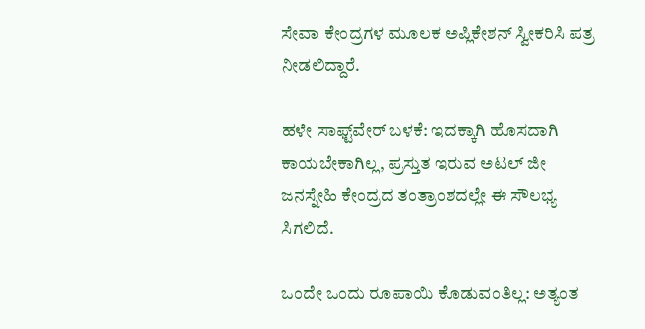ಸೇವಾ ಕೇಂದ್ರಗಳ ಮೂಲಕ ಅಪ್ಲಿಕೇಶನ್ ಸ್ವೀಕರಿಸಿ ಪತ್ರ ನೀಡಲಿದ್ದಾರೆ.

ಹಳೇ ಸಾಫ್ಟ್‌ವೇರ್ ಬಳಕೆ: ಇದಕ್ಕಾಗಿ ಹೊಸದಾಗಿ ಕಾಯಬೇಕಾಗಿಲ್ಲ, ಪ್ರಸ್ತುತ ಇರುವ ಅಟಲ್ ಜೀ ಜನಸ್ನೇಹಿ ಕೇಂದ್ರದ ತಂತ್ರಾಂಶದಲ್ಲೇ ಈ ಸೌಲಭ್ಯ ಸಿಗಲಿದೆ.

ಒಂದೇ ಒಂದು ರೂಪಾಯಿ ಕೊಡುವಂತಿಲ್ಲ: ಅತ್ಯಂತ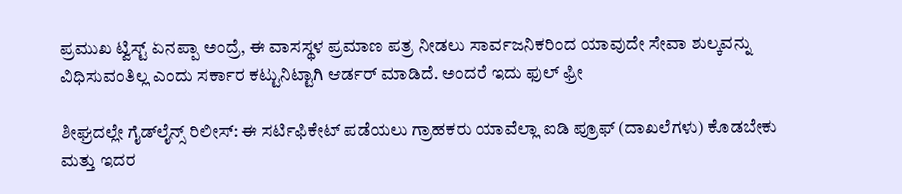ಪ್ರಮುಖ ಟ್ವಿಸ್ಟ್ ಏನಪ್ಪಾ ಅಂದ್ರೆ, ಈ ವಾಸಸ್ಥಳ ಪ್ರಮಾಣ ಪತ್ರ ನೀಡಲು ಸಾರ್ವಜನಿಕರಿಂದ ಯಾವುದೇ ಸೇವಾ ಶುಲ್ಕವನ್ನು ವಿಧಿಸುವಂತಿಲ್ಲ ಎಂದು ಸರ್ಕಾರ ಕಟ್ಟುನಿಟ್ಟಾಗಿ ಆರ್ಡರ್ ಮಾಡಿದೆ. ಅಂದರೆ ಇದು ಫುಲ್ ಫ್ರೀ

ಶೀಘ್ರದಲ್ಲೇ ಗೈಡ್‌ಲೈನ್ಸ್ ರಿಲೀಸ್: ಈ ಸರ್ಟಿಫಿಕೇಟ್ ಪಡೆಯಲು ಗ್ರಾಹಕರು ಯಾವೆಲ್ಲಾ ಐಡಿ ಪ್ರೂಫ್ (ದಾಖಲೆಗಳು) ಕೊಡಬೇಕು ಮತ್ತು ಇದರ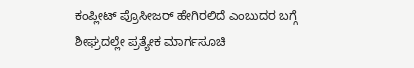ಕಂಪ್ಲೀಟ್ ಪ್ರೊಸೀಜರ್ ಹೇಗಿರಲಿದೆ ಎಂಬುದರ ಬಗ್ಗೆ ಶೀಘ್ರದಲ್ಲೇ ಪ್ರತ್ಯೇಕ ಮಾರ್ಗಸೂಚಿ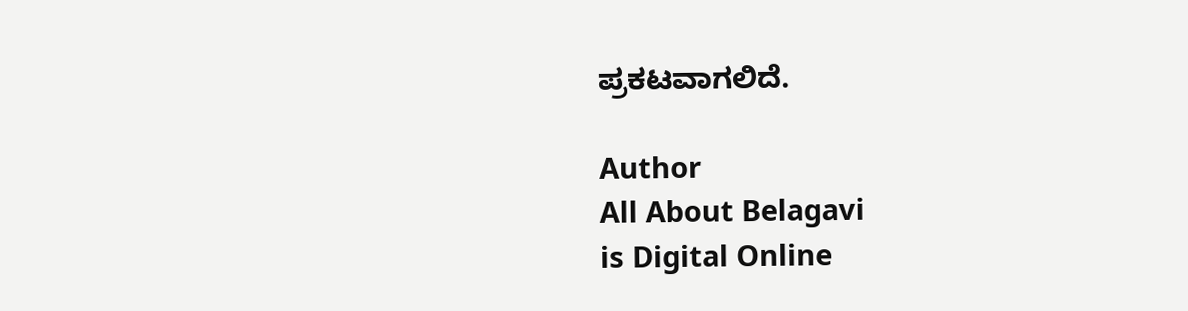ಪ್ರಕಟವಾಗಲಿದೆ.

Author
All About Belagavi
is Digital Online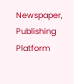Newspaper, Publishing Platform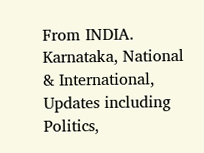From INDIA. Karnataka, National & International, Updates including Politics,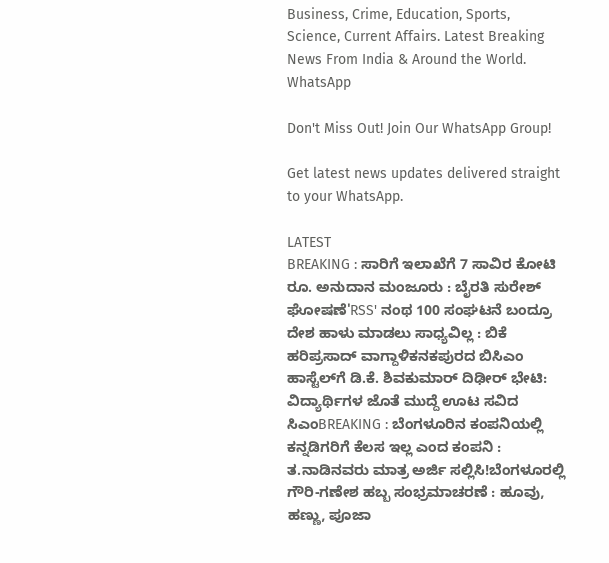Business, Crime, Education, Sports, Science, Current Affairs. Latest Breaking News From India & Around the World.
WhatsApp

Don't Miss Out! Join Our WhatsApp Group!

Get latest news updates delivered straight to your WhatsApp.

LATEST
BREAKING : ಸಾರಿಗೆ ಇಲಾಖೆಗೆ 7 ಸಾವಿರ ಕೋಟಿ ರೂ. ಅನುದಾನ ಮಂಜೂರು : ಬೈರತಿ ಸುರೇಶ್ ಘೋಷಣೆ'RSS' ನಂಥ 100 ಸಂಘಟನೆ ಬಂದ್ರೂ ದೇಶ ಹಾಳು ಮಾಡಲು ಸಾಧ್ಯವಿಲ್ಲ : ಬಿಕೆ ಹರಿಪ್ರಸಾದ್ ವಾಗ್ದಾಳಿಕನಕಪುರದ ಬಿಸಿಎಂ ಹಾಸ್ಟೆಲ್‌ಗೆ ಡಿ.ಕೆ. ಶಿವಕುಮಾರ್ ದಿಢೀರ್ ಭೇಟಿ: ವಿದ್ಯಾರ್ಥಿಗಳ ಜೊತೆ ಮುದ್ದೆ ಊಟ ಸವಿದ ಸಿಎಂBREAKING : ಬೆಂಗಳೂರಿನ ಕಂಪನಿಯಲ್ಲಿ ಕನ್ನಡಿಗರಿಗೆ ಕೆಲಸ ಇಲ್ಲ ಎಂದ ಕಂಪನಿ : ತ.ನಾಡಿನವರು ಮಾತ್ರ ಅರ್ಜಿ ಸಲ್ಲಿಸಿ!ಬೆಂಗಳೂರಲ್ಲಿ ಗೌರಿ-ಗಣೇಶ ಹಬ್ಬ ಸಂಭ್ರಮಾಚರಣೆ : ಹೂವು, ಹಣ್ಣು, ಪೂಜಾ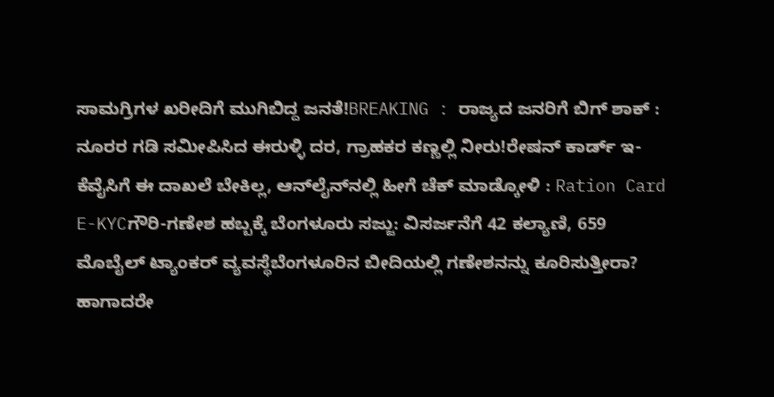ಸಾಮಗ್ರಿಗಳ ಖರೀದಿಗೆ ಮುಗಿಬಿದ್ದ ಜನತೆ!BREAKING : ರಾಜ್ಯದ ಜನರಿಗೆ ಬಿಗ್ ಶಾಕ್ : ನೂರರ ಗಡಿ ಸಮೀಪಿಸಿದ ಈರುಳ್ಳಿ ದರ, ಗ್ರಾಹಕರ ಕಣ್ಣಲ್ಲಿ ನೀರು!ರೇಷನ್‌ ಕಾರ್ಡ್‌ ಇ-ಕೆವೈಸಿಗೆ ಈ ದಾಖಲೆ ಬೇಕಿಲ್ಲ, ಆನ್‌ಲೈನ್‌ನಲ್ಲಿ ಹೀಗೆ ಚೆಕ್‌ ಮಾಡ್ಕೋಳಿ : Ration Card E-KYCಗೌರಿ-ಗಣೇಶ ಹಬ್ಬಕ್ಕೆ ಬೆಂಗಳೂರು ಸಜ್ಜು: ವಿಸರ್ಜನೆಗೆ 42 ಕಲ್ಯಾಣಿ, 659 ಮೊಬೈಲ್ ಟ್ಯಾಂಕರ್ ವ್ಯವಸ್ಥೆಬೆಂಗಳೂರಿನ ಬೀದಿಯಲ್ಲಿ ಗಣೇಶನನ್ನು ಕೂರಿಸುತ್ತೀರಾ? ಹಾಗಾದರೇ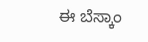ಈ ಬೆಸ್ಕಾಂ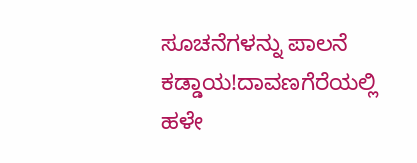ಸೂಚನೆಗಳನ್ನು ಪಾಲನೆ ಕಡ್ಡಾಯ!ದಾವಣಗೆರೆಯಲ್ಲಿ ಹಳೇ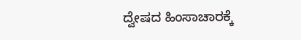ದ್ವೇಷದ ಹಿಂಸಾಚಾರಕ್ಕೆ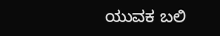ಯುವಕ ಬಲಿ